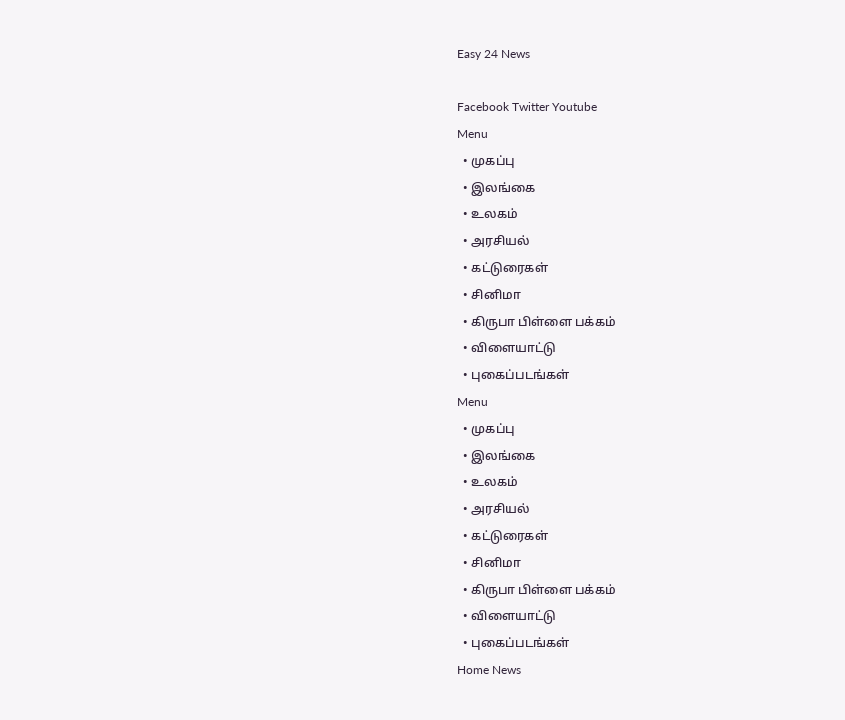Easy 24 News

Facebook Twitter Youtube
Menu
  • முகப்பு
  • இலங்கை
  • உலகம்
  • அரசியல்
  • கட்டுரைகள்
  • சினிமா
  • கிருபா பிள்ளை பக்கம்
  • விளையாட்டு
  • புகைப்படங்கள்
Menu
  • முகப்பு
  • இலங்கை
  • உலகம்
  • அரசியல்
  • கட்டுரைகள்
  • சினிமா
  • கிருபா பிள்ளை பக்கம்
  • விளையாட்டு
  • புகைப்படங்கள்
Home News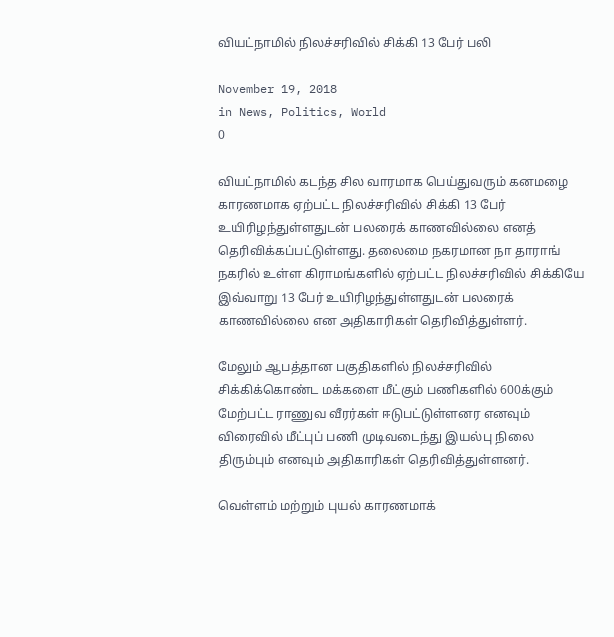வியட்நாமில் நிலச்சரிவில் சிக்கி 13 பேர் பலி

November 19, 2018
in News, Politics, World
0

வியட்நாமில் கடந்த சில வாரமாக பெய்துவரும் கனமழை காரணமாக ஏற்பட்ட நிலச்சரிவில் சிக்கி 13 பேர் உயிரிழந்துள்ளதுடன் பலரைக் காணவில்லை எனத் தெரிவிக்கப்பட்டுள்ளது. தலைமை நகரமான நா தாராங் நகரில் உள்ள கிராமங்களில் ஏற்பட்ட நிலச்சரிவில் சிக்கியே இவ்வாறு 13 பேர் உயிரிழந்துள்ளதுடன் பலரைக் காணவில்லை என அதிகாரிகள் தெரிவித்துள்ளர்.

மேலும் ஆபத்தான பகுதிகளில் நிலச்சரிவில் சிக்கிக்கொண்ட மக்களை மீட்கும் பணிகளில் 600க்கும் மேற்பட்ட ராணுவ வீரர்கள் ஈடுபட்டுள்ளனர எனவும் விரைவில் மீட்புப் பணி முடிவடைந்து இயல்பு நிலை திரும்பும் எனவும் அதிகாரிகள் தெரிவித்துள்ளனர்.

வெள்ளம் மற்றும் புயல் காரணமாக்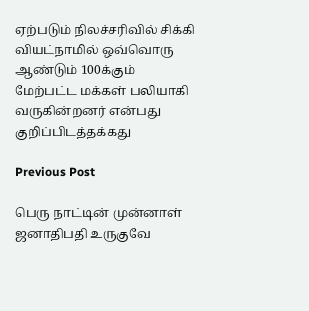ஏற்படும் நிலச்சரிவில் சிக்கி வியட்நாமில் ஒவ்வொரு ஆண்டும் 100க்கும் மேற்பட்ட மக்கள் பலியாகி வருகின்றனர் என்பது குறிப்பிடத்தக்கது

Previous Post

பெரு நாட்டின் முன்னாள் ஜனாதிபதி உருகுவே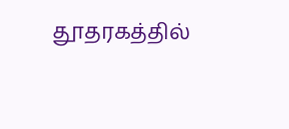தூதரகத்தில்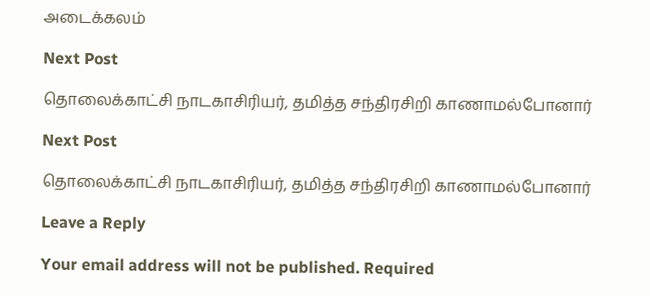அடைக்கலம்

Next Post

தொலைக்காட்சி நாடகாசிரியர், தமித்த சந்திரசிறி காணாமல்போனார்

Next Post

தொலைக்காட்சி நாடகாசிரியர், தமித்த சந்திரசிறி காணாமல்போனார்

Leave a Reply

Your email address will not be published. Required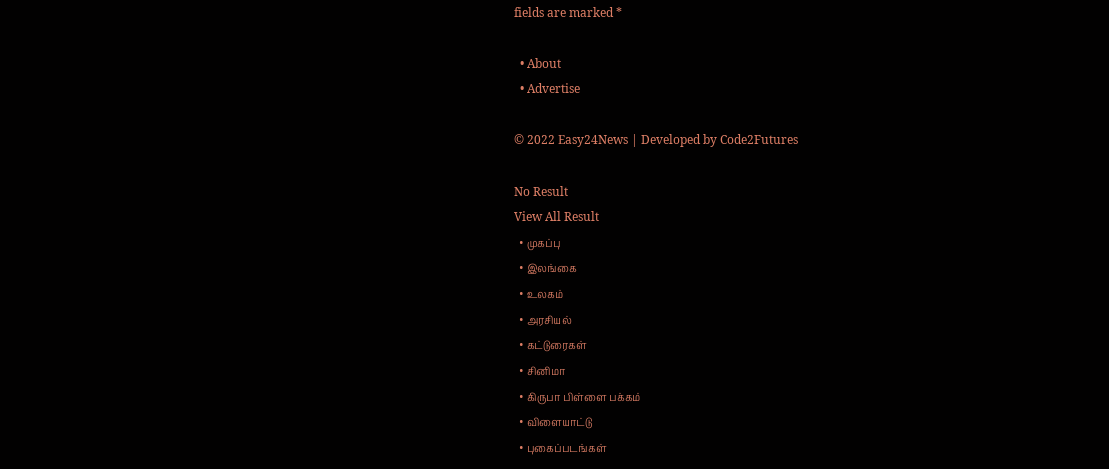fields are marked *

  • About
  • Advertise

© 2022 Easy24News | Developed by Code2Futures

No Result
View All Result
  • முகப்பு
  • இலங்கை
  • உலகம்
  • அரசியல்
  • கட்டுரைகள்
  • சினிமா
  • கிருபா பிள்ளை பக்கம்
  • விளையாட்டு
  • புகைப்படங்கள்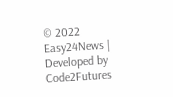© 2022 Easy24News | Developed by Code2Futures